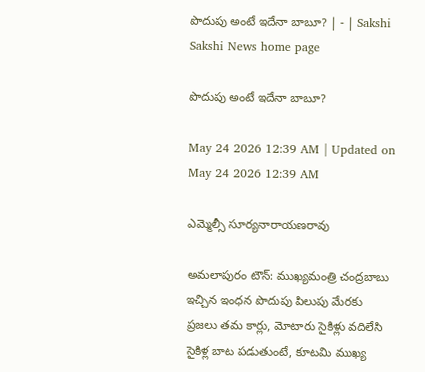పొదుపు అంటే ఇదేనా బాబూ? | - | Sakshi
Sakshi News home page

పొదుపు అంటే ఇదేనా బాబూ?

May 24 2026 12:39 AM | Updated on May 24 2026 12:39 AM

ఎమ్మెల్సీ సూర్యనారాయణరావు

అమలాపురం టౌన్‌: ముఖ్యమంత్రి చంద్రబాబు ఇచ్చిన ఇంధన పొదుపు పిలుపు మేరకు ప్రజలు తమ కార్లు, మోటారు సైకిళ్లు వదిలేసి సైకిళ్ల బాట పడుతుంటే, కూటమి ముఖ్య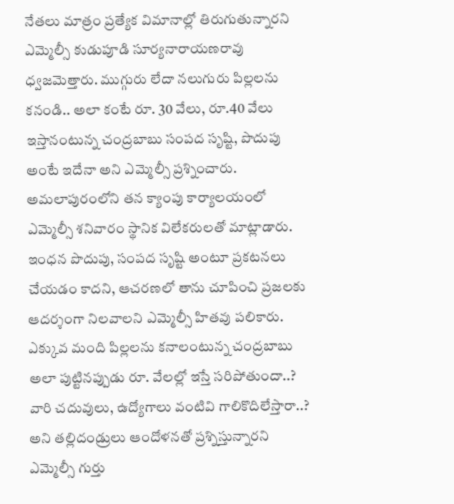నేతలు మాత్రం ప్రత్యేక విమానాల్లో తిరుగుతున్నారని ఎమ్మెల్సీ కుడుపూడి సూర్యనారాయణరావు ధ్వజమెత్తారు. ముగ్గురు లేదా నలుగురు పిల్లలను కనండి.. అలా కంటే రూ. 30 వేలు, రూ.40 వేలు ఇస్తానంటున్న చంద్రబాబు సంపద సృష్టి, పొదుపు అంటే ఇదేనా అని ఎమ్మెల్సీ ప్రశ్నించారు. అమలాపురంలోని తన క్యాంపు కార్యాలయంలో ఎమ్మెల్సీ శనివారం స్థానిక విలేకరులతో మాట్లాడారు. ఇంధన పొదుపు, సంపద సృష్టి అంటూ ప్రకటనలు చేయడం కాదని, ఆచరణలో తాను చూపించి ప్రజలకు ఆదర్శంగా నిలవాలని ఎమ్మెల్సీ హితవు పలికారు. ఎక్కువ మంది పిల్లలను కనాలంటున్న చంద్రబాబు అలా పుట్టినప్పుడు రూ. వేలల్లో ఇస్తే సరిపోతుందా..? వారి చదువులు, ఉద్యోగాలు వంటివి గాలికొదిలేస్తారా..? అని తల్లిదండ్రులు ఆందోళనతో ప్రశ్నిస్తున్నారని ఎమ్మెల్సీ గుర్తు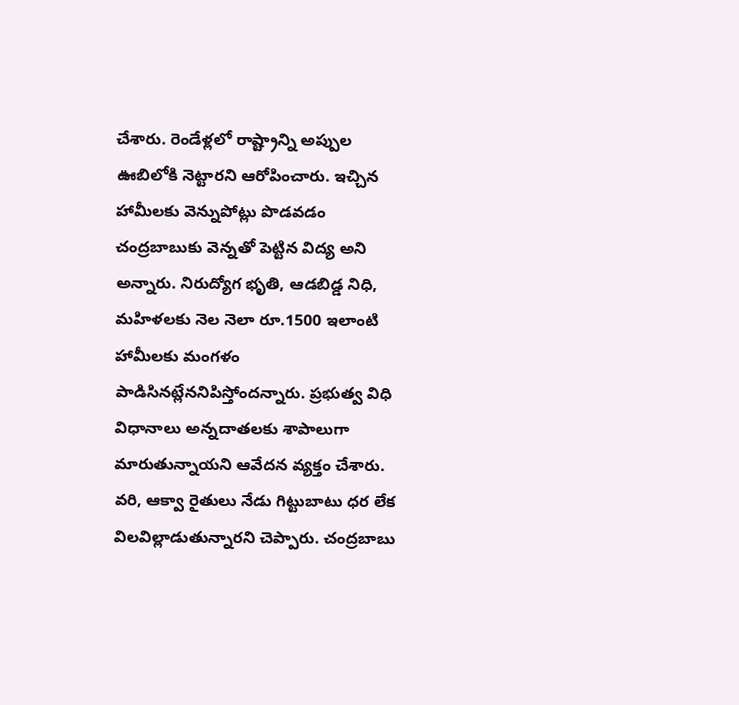చేశారు. రెండేళ్లలో రాష్ట్రాన్ని అప్పుల ఊబిలోకి నెట్టారని ఆరోపించారు. ఇచ్చిన హామీలకు వెన్నుపోట్లు పొడవడం చంద్రబాబుకు వెన్నతో పెట్టిన విద్య అని అన్నారు. నిరుద్యోగ భృతి, ఆడబిడ్డ నిధి, మహిళలకు నెల నెలా రూ.1500 ఇలాంటి హామీలకు మంగళం పాడిసినట్లేననిపిస్తోందన్నారు. ప్రభుత్వ విధి విధానాలు అన్నదాతలకు శాపాలుగా మారుతున్నాయని ఆవేదన వ్యక్తం చేశారు. వరి, ఆక్వా రైతులు నేడు గిట్టుబాటు ధర లేక విలవిల్లాడుతున్నారని చెప్పారు. చంద్రబాబు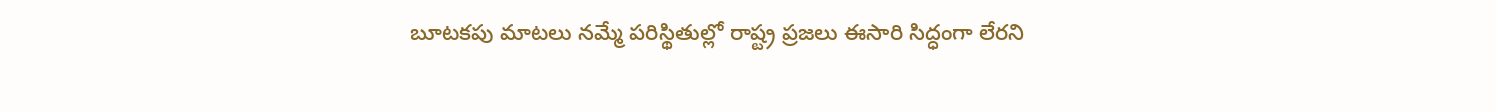బూటకపు మాటలు నమ్మే పరిస్థితుల్లో రాష్ట్ర ప్రజలు ఈసారి సిద్ధంగా లేరని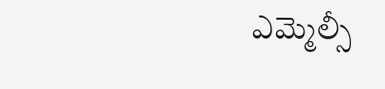ఎమ్మెల్సీ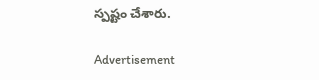స్పష్టం చేశారు.

Advertisement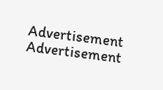Advertisement
Advertisement